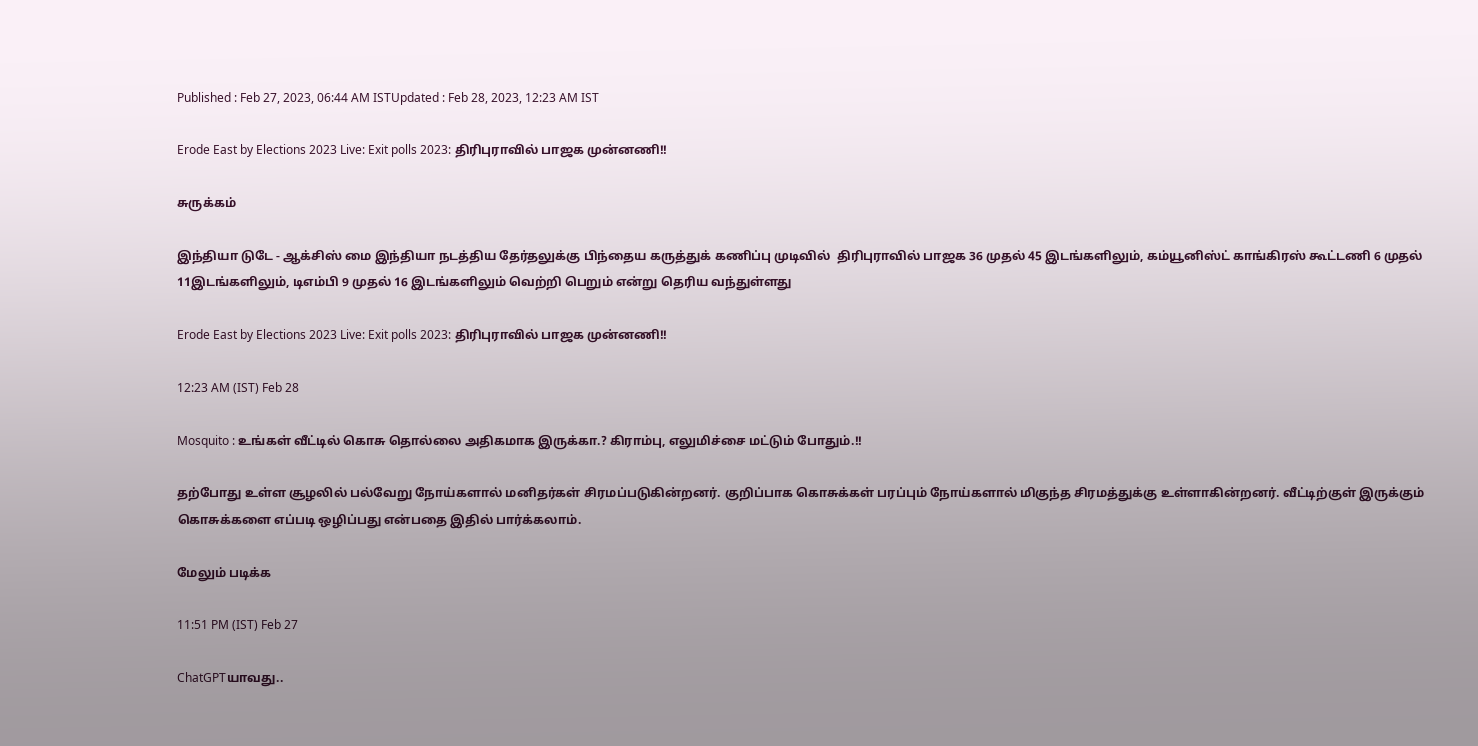Published : Feb 27, 2023, 06:44 AM ISTUpdated : Feb 28, 2023, 12:23 AM IST

Erode East by Elections 2023 Live: Exit polls 2023: திரிபுராவில் பாஜக முன்னணி!!

சுருக்கம்

இந்தியா டுடே - ஆக்சிஸ் மை இந்தியா நடத்திய தேர்தலுக்கு பிந்தைய கருத்துக் கணிப்பு முடிவில்  திரிபுராவில் பாஜக 36 முதல் 45 இடங்களிலும், கம்யூனிஸ்ட் காங்கிரஸ் கூட்டணி 6 முதல் 11இடங்களிலும், டிஎம்பி 9 முதல் 16 இடங்களிலும் வெற்றி பெறும் என்று தெரிய வந்துள்ளது

Erode East by Elections 2023 Live: Exit polls 2023: திரிபுராவில் பாஜக முன்னணி!!

12:23 AM (IST) Feb 28

Mosquito : உங்கள் வீட்டில் கொசு தொல்லை அதிகமாக இருக்கா.? கிராம்பு, எலுமிச்சை மட்டும் போதும்.!!

தற்போது உள்ள சூழலில் பல்வேறு நோய்களால் மனிதர்கள் சிரமப்படுகின்றனர். குறிப்பாக கொசுக்கள் பரப்பும் நோய்களால் மிகுந்த சிரமத்துக்கு உள்ளாகின்றனர். வீட்டிற்குள் இருக்கும் கொசுக்களை எப்படி ஒழிப்பது என்பதை இதில் பார்க்கலாம்.

மேலும் படிக்க

11:51 PM (IST) Feb 27

ChatGPTயாவது..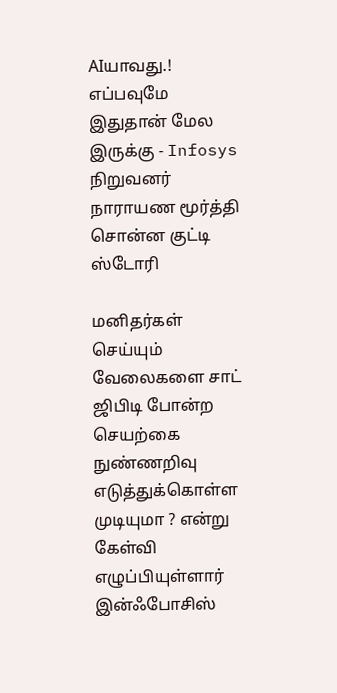AIயாவது.! எப்பவுமே இதுதான் மேல இருக்கு - Infosys நிறுவனர் நாராயண மூர்த்தி சொன்ன குட்டி ஸ்டோரி

மனிதர்கள் செய்யும் வேலைகளை சாட் ஜிபிடி போன்ற செயற்கை நுண்ணறிவு எடுத்துக்கொள்ள முடியுமா ? என்று கேள்வி எழுப்பியுள்ளார் இன்ஃபோசிஸ்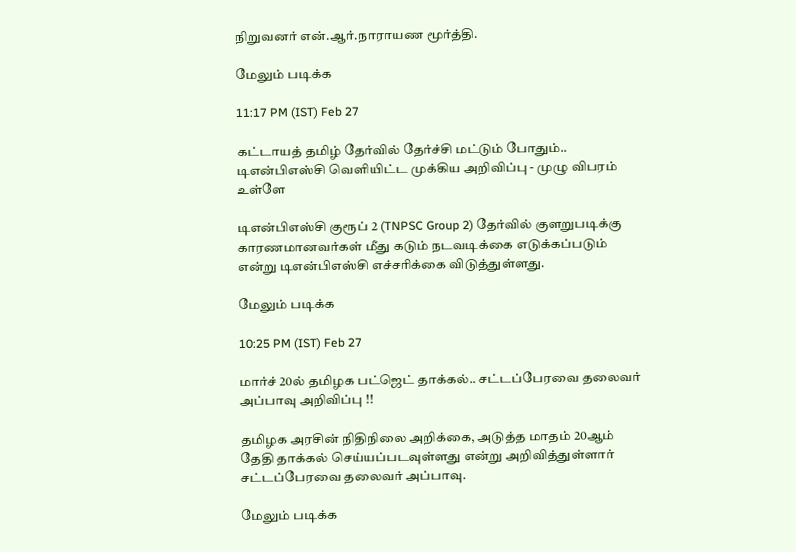நிறுவனர் என்.ஆர்.நாராயண மூர்த்தி.

மேலும் படிக்க

11:17 PM (IST) Feb 27

கட்டாயத் தமிழ் தேர்வில் தேர்ச்சி மட்டும் போதும்.. டிஎன்பிஎஸ்சி வெளியிட்ட முக்கிய அறிவிப்பு - முழு விபரம் உள்ளே

டிஎன்பிஎஸ்சி குரூப் 2 (TNPSC Group 2) தேர்வில் குளறுபடிக்கு காரணமானவர்கள் மீது கடும் நடவடிக்கை எடுக்கப்படும் என்று டிஎன்பிஎஸ்சி எச்சரிக்கை விடுத்துள்ளது.

மேலும் படிக்க

10:25 PM (IST) Feb 27

மார்ச் 20ல் தமிழக பட்ஜெட் தாக்கல்.. சட்டப்பேரவை தலைவர் அப்பாவு அறிவிப்பு !!

தமிழக அரசின் நிதிநிலை அறிக்கை, அடுத்த மாதம் 20ஆம் தேதி தாக்கல் செய்யப்படவுள்ளது என்று அறிவித்துள்ளார் சட்டப்பேரவை தலைவர் அப்பாவு.

மேலும் படிக்க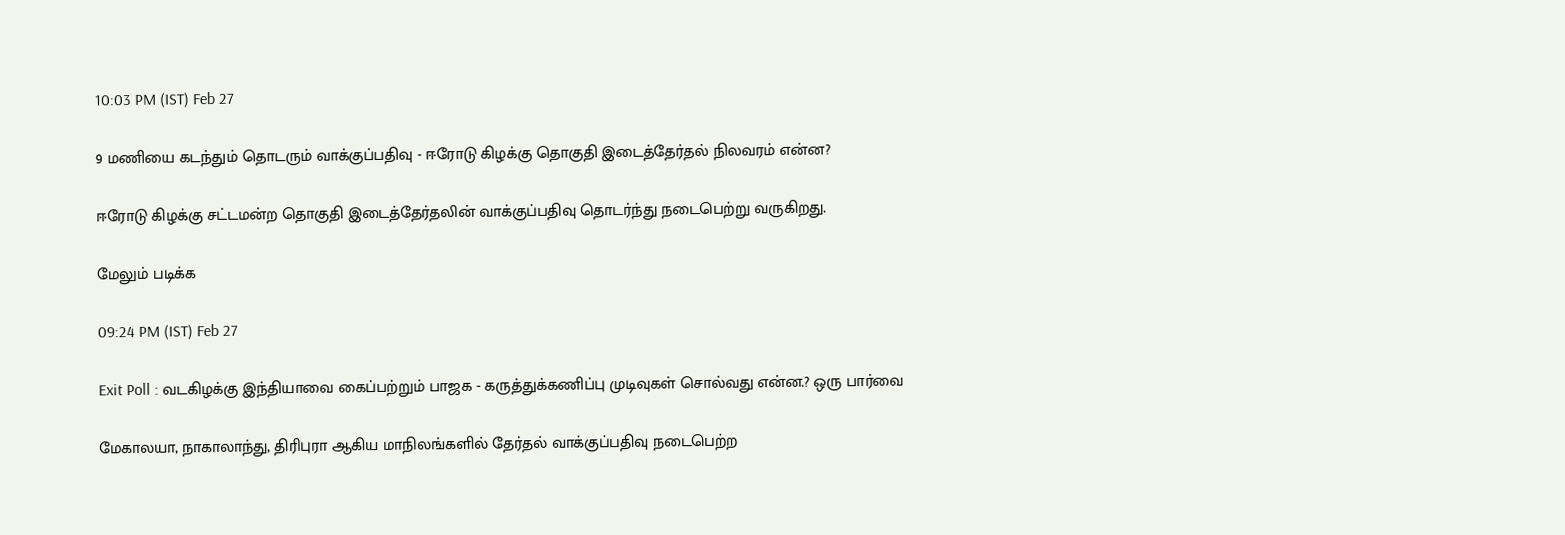10:03 PM (IST) Feb 27

9 மணியை கடந்தும் தொடரும் வாக்குப்பதிவு - ஈரோடு கிழக்கு தொகுதி இடைத்தேர்தல் நிலவரம் என்ன?

ஈரோடு கிழக்கு சட்டமன்ற தொகுதி இடைத்தேர்தலின் வாக்குப்பதிவு தொடர்ந்து நடைபெற்று வருகிறது.

மேலும் படிக்க

09:24 PM (IST) Feb 27

Exit Poll : வடகிழக்கு இந்தியாவை கைப்பற்றும் பாஜக - கருத்துக்கணிப்பு முடிவுகள் சொல்வது என்ன.? ஒரு பார்வை

மேகாலயா, நாகாலாந்து, திரிபுரா ஆகிய மாநிலங்களில் தேர்தல் வாக்குப்பதிவு நடைபெற்ற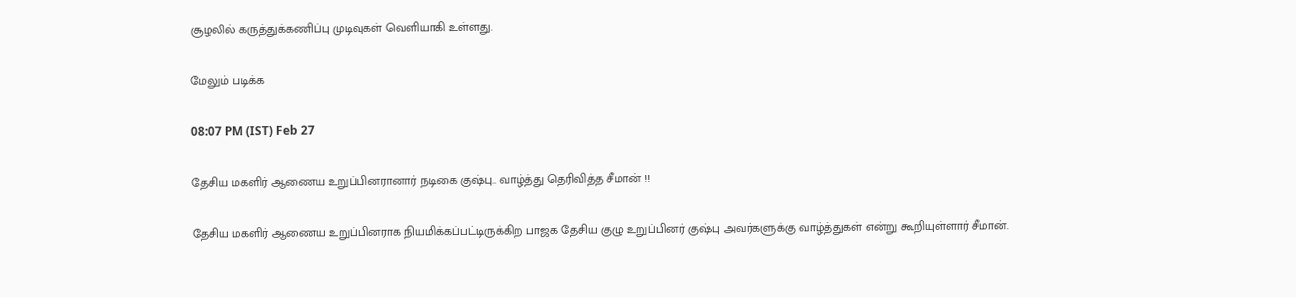சூழலில் கருத்துக்கணிப்பு முடிவுகள் வெளியாகி உள்ளது.

மேலும் படிக்க

08:07 PM (IST) Feb 27

தேசிய மகளிர் ஆணைய உறுப்பினரானார் நடிகை குஷ்பு.. வாழ்த்து தெரிவித்த சீமான் !!

தேசிய மகளிர் ஆணைய உறுப்பினராக நியமிக்கப்பட்டிருக்கிற பாஜக தேசிய குழு உறுப்பினர் குஷ்பு அவர்களுக்கு வாழ்த்துகள் என்று கூறியுள்ளார் சீமான்.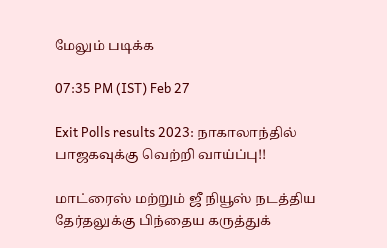மேலும் படிக்க

07:35 PM (IST) Feb 27

Exit Polls results 2023: நாகாலாந்தில் பாஜகவுக்கு வெற்றி வாய்ப்பு!!

மாட்ரைஸ் மற்றும் ஜீ நியூஸ் நடத்திய தேர்தலுக்கு பிந்தைய கருத்துக்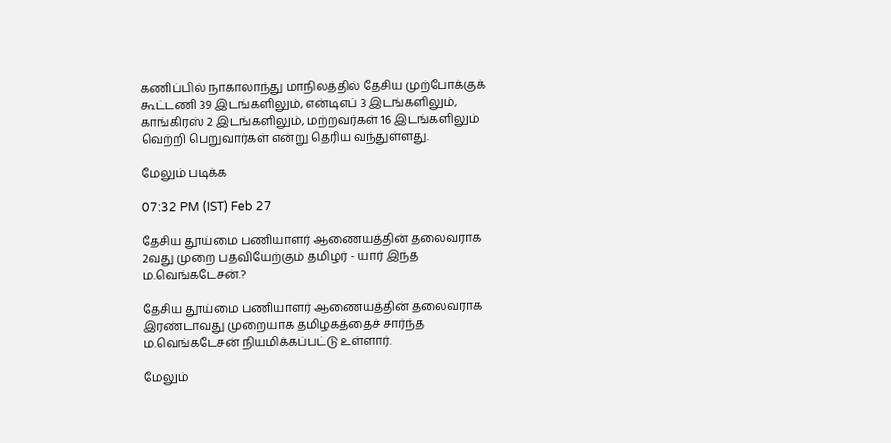கணிப்பில் நாகாலாந்து மாநிலத்தில் தேசிய முற்போக்குக் கூட்டணி 39 இடங்களிலும், என்டிஎப் 3 இடங்களிலும், காங்கிரஸ் 2 இடங்களிலும், மற்றவர்கள் 16 இடங்களிலும் வெற்றி பெறுவார்கள் என்று தெரிய வந்துள்ளது.

மேலும் படிக்க

07:32 PM (IST) Feb 27

தேசிய தூய்மை பணியாளர் ஆணையத்தின் தலைவராக 2வது முறை பதவியேற்கும் தமிழர் - யார் இந்த ம.வெங்கடேசன்.?

தேசிய தூய்மை பணியாளர் ஆணையத்தின் தலைவராக இரண்டாவது முறையாக தமிழகத்தைச் சார்ந்த ம.வெங்கடேசன் நியமிக்கப்பட்டு உள்ளார்.

மேலும்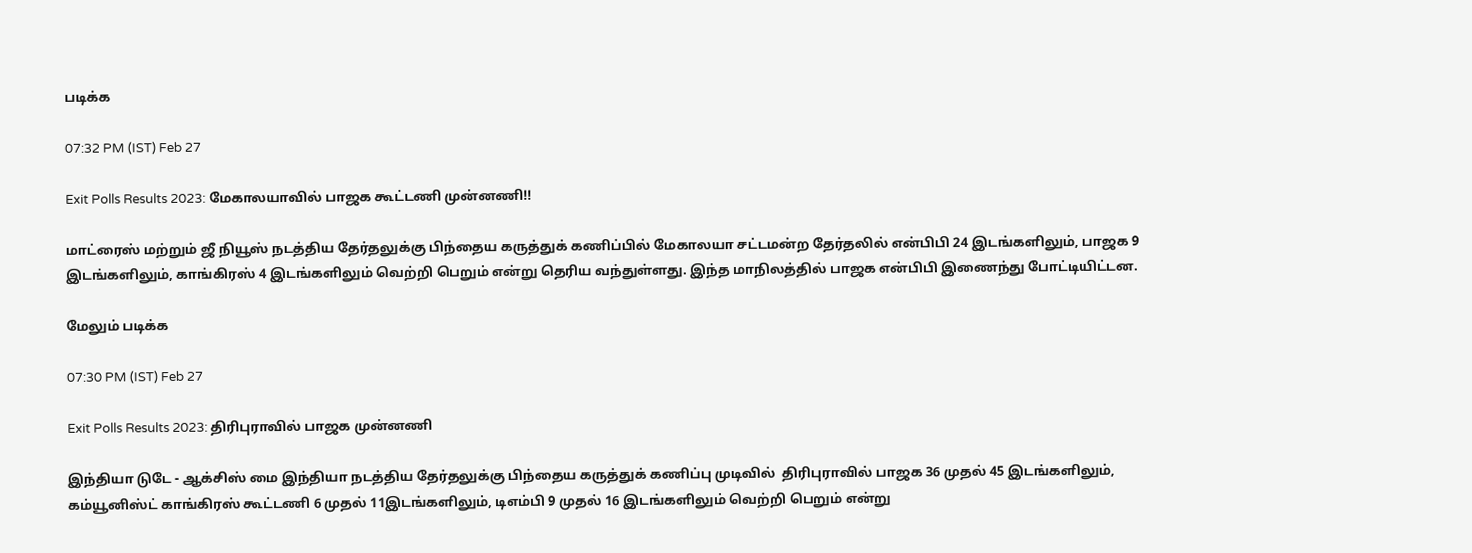படிக்க

07:32 PM (IST) Feb 27

Exit Polls Results 2023: மேகாலயாவில் பாஜக கூட்டணி முன்னணி!!

மாட்ரைஸ் மற்றும் ஜீ நியூஸ் நடத்திய தேர்தலுக்கு பிந்தைய கருத்துக் கணிப்பில் மேகாலயா சட்டமன்ற தேர்தலில் என்பிபி 24 இடங்களிலும், பாஜக 9 இடங்களிலும், காங்கிரஸ் 4 இடங்களிலும் வெற்றி பெறும் என்று தெரிய வந்துள்ளது. இந்த மாநிலத்தில் பாஜக என்பிபி இணைந்து போட்டியிட்டன.

மேலும் படிக்க

07:30 PM (IST) Feb 27

Exit Polls Results 2023: திரிபுராவில் பாஜக முன்னணி

இந்தியா டுடே - ஆக்சிஸ் மை இந்தியா நடத்திய தேர்தலுக்கு பிந்தைய கருத்துக் கணிப்பு முடிவில்  திரிபுராவில் பாஜக 36 முதல் 45 இடங்களிலும், கம்யூனிஸ்ட் காங்கிரஸ் கூட்டணி 6 முதல் 11இடங்களிலும், டிஎம்பி 9 முதல் 16 இடங்களிலும் வெற்றி பெறும் என்று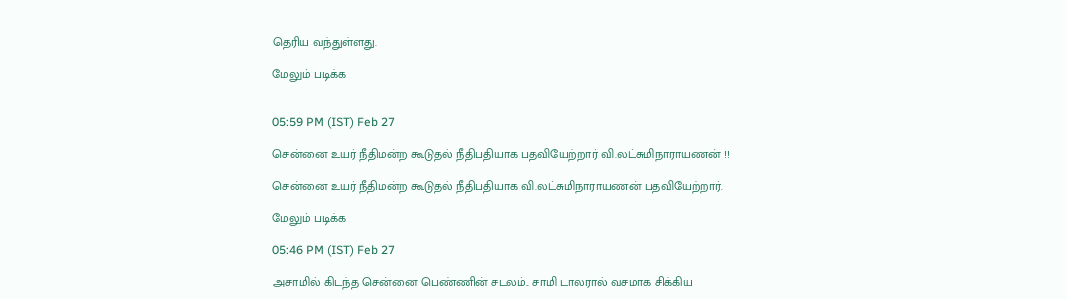தெரிய வந்துள்ளது.

மேலும் படிக்க


05:59 PM (IST) Feb 27

சென்னை உயர் நீதிமன்ற கூடுதல் நீதிபதியாக பதவியேற்றார் வி.லட்சுமிநாராயணன் !!

சென்னை உயர் நீதிமன்ற கூடுதல் நீதிபதியாக வி.லட்சுமிநாராயணன் பதவியேற்றார்.

மேலும் படிக்க

05:46 PM (IST) Feb 27

அசாமில் கிடந்த சென்னை பெண்ணின் சடலம்.. சாமி டாலரால் வசமாக சிக்கிய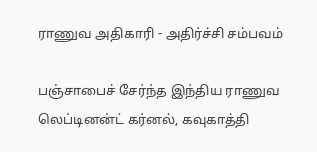ராணுவ அதிகாரி - அதிர்ச்சி சம்பவம்

பஞ்சாபைச் சேர்ந்த இந்திய ராணுவ லெப்டினன்ட் கர்னல், கவுகாத்தி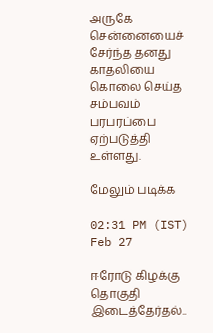அருகே சென்னையைச் சேர்ந்த தனது காதலியை கொலை செய்த சம்பவம் பரபரப்பை ஏற்படுத்தி உள்ளது.

மேலும் படிக்க

02:31 PM (IST) Feb 27

ஈரோடு கிழக்கு தொகுதி இடைத்தேர்தல்..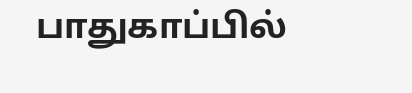பாதுகாப்பில்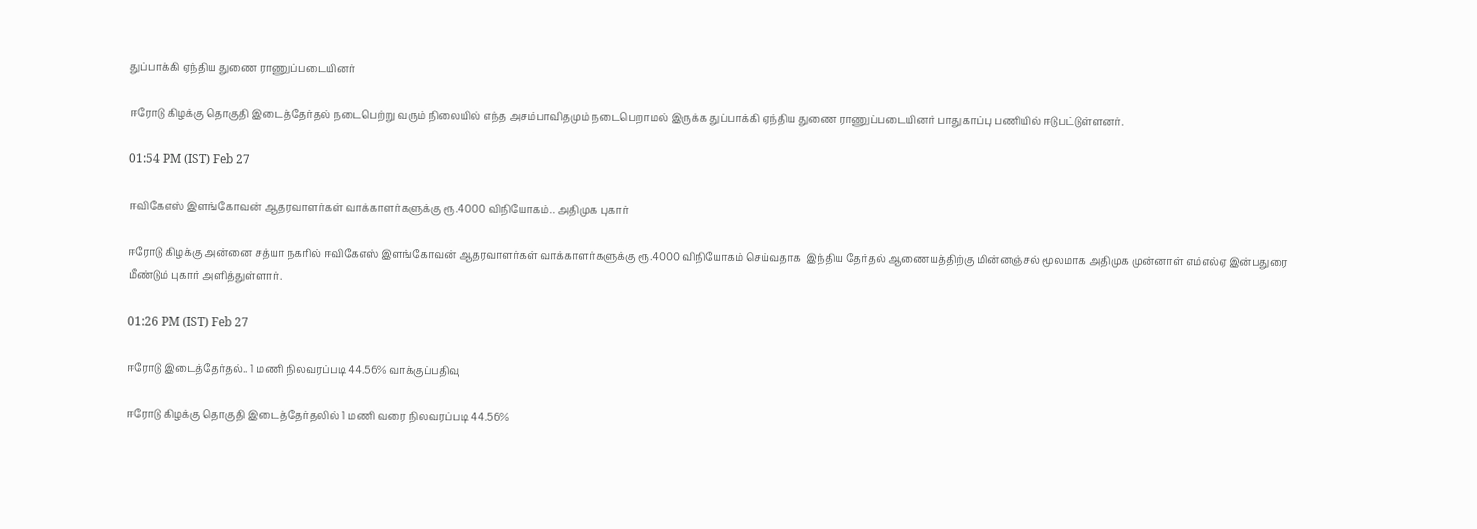துப்பாக்கி ஏந்திய துணை ராணுப்படையினர்

ஈரோடு கிழக்கு தொகுதி இடைத்தேர்தல் நடைபெற்று வரும் நிலையில் எந்த அசம்பாவிதமும் நடைபெறாமல் இருக்க துப்பாக்கி ஏந்திய துணை ராணுப்படையினர் பாதுகாப்பு பணியில் ஈடுபட்டுள்ளனர்.

01:54 PM (IST) Feb 27

ஈவிகேஎஸ் இளங்கோவன் ஆதரவாளர்கள் வாக்காளர்களுக்கு ரூ.4000 விநியோகம்.. அதிமுக புகார்

ஈரோடு கிழக்கு அன்னை சத்யா நகரில் ஈவிகேஎஸ் இளங்கோவன் ஆதரவாளர்கள் வாக்காளர்களுக்கு ரூ.4000 விநியோகம் செய்வதாக  இந்திய தேர்தல் ஆணையத்திற்கு மின்னஞ்சல் மூலமாக அதிமுக முன்னாள் எம்எல்ஏ இன்பதுரை மீண்டும் புகார் அளித்துள்ளார்.

01:26 PM (IST) Feb 27

ஈரோடு இடைத்தேர்தல்.. 1 மணி நிலவரப்படி 44.56% வாக்குப்பதிவு

ஈரோடு கிழக்கு தொகுதி இடைத்தேர்தலில் 1 மணி வரை நிலவரப்படி 44.56%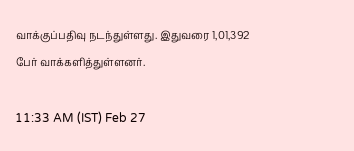வாக்குப்பதிவு நடந்துள்ளது. இதுவரை 1,01,392 பேர் வாக்களித்துள்ளனர்.

11:33 AM (IST) Feb 27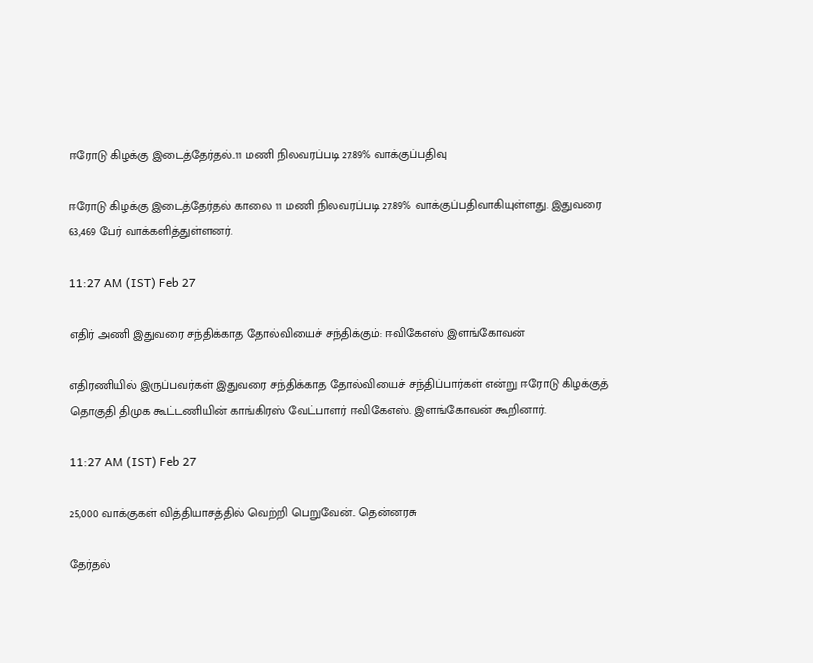ஈரோடு கிழக்கு இடைத்தேர்தல்..11 மணி நிலவரப்படி 27.89% வாக்குப்பதிவு

ஈரோடு கிழக்கு இடைத்தேர்தல் காலை 11 மணி நிலவரப்படி 27.89% வாக்குப்பதிவாகியுள்ளது. இதுவரை 63,469 பேர் வாக்களித்துள்ளனர்.

11:27 AM (IST) Feb 27

எதிர் அணி இதுவரை சந்திக்காத தோல்வியைச் சந்திக்கும்: ஈவிகேஎஸ் இளங்கோவன்

எதிரணியில் இருப்பவர்கள் இதுவரை சந்திக்காத தோல்வியைச் சந்திப்பார்கள் என்று ஈரோடு கிழக்குத் தொகுதி திமுக கூட்டணியின் காங்கிரஸ் வேட்பாளர் ஈவிகேஎஸ். இளங்கோவன் கூறினார்.

11:27 AM (IST) Feb 27

25,000 வாக்குகள் வித்தியாசத்தில் வெற்றி பெறுவேன்.. தென்னரசு

தேர்தல்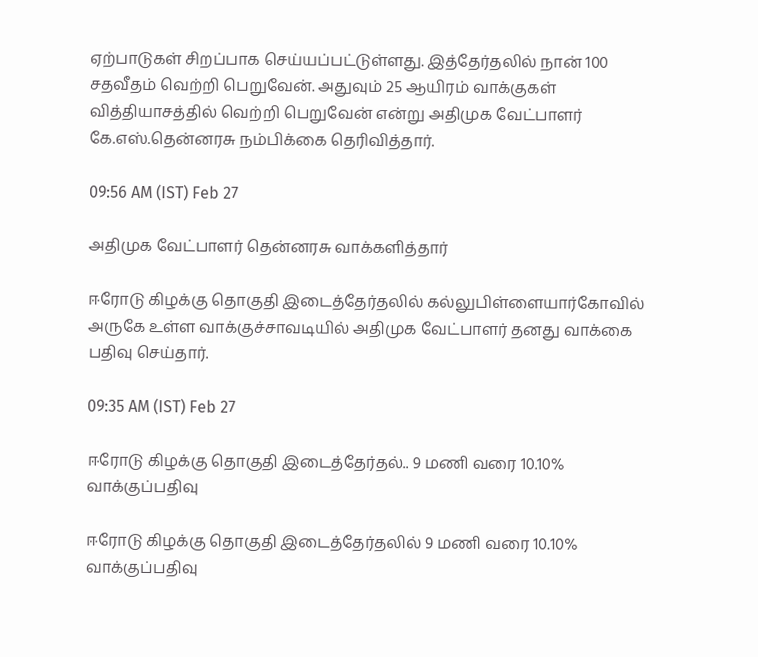ஏற்பாடுகள் சிறப்பாக செய்யப்பட்டுள்ளது. இத்தேர்தலில் நான் 100 சதவீதம் வெற்றி பெறுவேன். அதுவும் 25 ஆயிரம் வாக்குகள் வித்தியாசத்தில் வெற்றி பெறுவேன் என்று அதிமுக வேட்பாளர் கே.எஸ்.தென்னரசு நம்பிக்கை தெரிவித்தார்.

09:56 AM (IST) Feb 27

அதிமுக வேட்பாளர் தென்னரசு வாக்களித்தார்

ஈரோடு கிழக்கு தொகுதி இடைத்தேர்தலில் கல்லுபிள்ளையார்கோவில் அருகே உள்ள வாக்குச்சாவடியில் அதிமுக வேட்பாளர் தனது வாக்கை பதிவு செய்தார்.

09:35 AM (IST) Feb 27

ஈரோடு கிழக்கு தொகுதி இடைத்தேர்தல்.. 9 மணி வரை 10.10% வாக்குப்பதிவு

ஈரோடு கிழக்கு தொகுதி இடைத்தேர்தலில் 9 மணி வரை 10.10% வாக்குப்பதிவு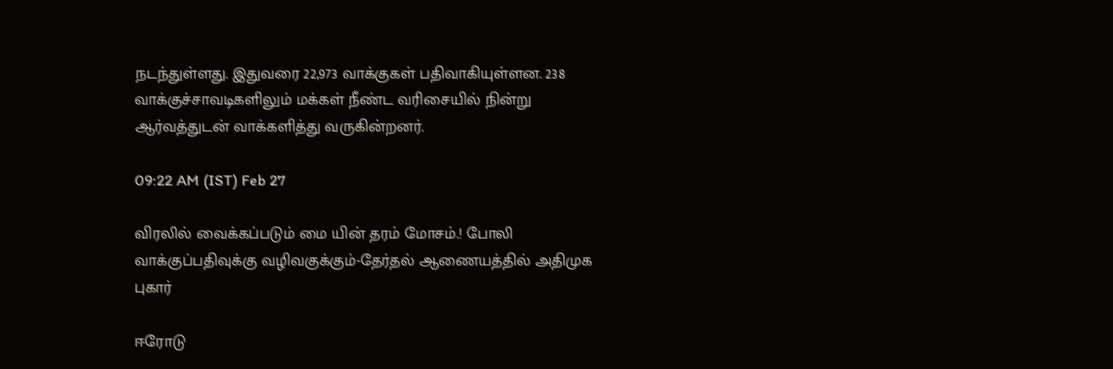நடந்துள்ளது. இதுவரை 22,973 வாக்குகள் பதிவாகியுள்ளன. 238 வாக்குச்சாவடிகளிலும் மக்கள் நீண்ட வரிசையில் நின்று ஆர்வத்துடன் வாக்களித்து வருகின்றனர்.

09:22 AM (IST) Feb 27

விரலில் வைக்கப்படும் மை யின் தரம் மோசம்.! போலி வாக்குப்பதிவுக்கு வழிவகுக்கும்-தேர்தல் ஆணையத்தில் அதிமுக புகார்

ஈரோடு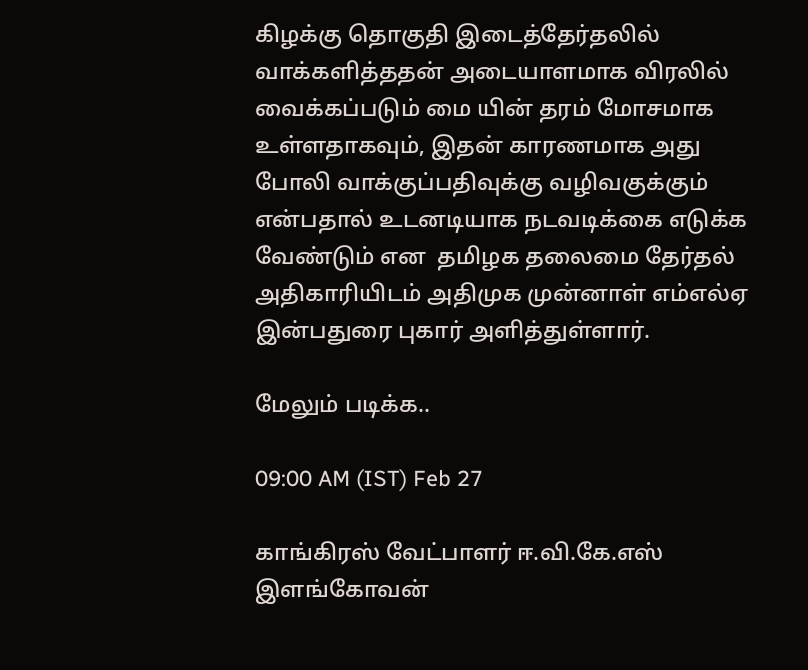கிழக்கு தொகுதி இடைத்தேர்தலில் வாக்களித்ததன் அடையாளமாக விரலில் வைக்கப்படும் மை யின் தரம் மோசமாக உள்ளதாகவும், இதன் காரணமாக அது போலி வாக்குப்பதிவுக்கு வழிவகுக்கும் என்பதால் உடனடியாக நடவடிக்கை எடுக்க வேண்டும் என  தமிழக தலைமை தேர்தல் அதிகாரியிடம் அதிமுக முன்னாள் எம்எல்ஏ இன்பதுரை புகார் அளித்துள்ளார்.

மேலும் படிக்க..

09:00 AM (IST) Feb 27

காங்கிரஸ் வேட்பாளர் ஈ.வி.கே.எஸ் இளங்கோவன்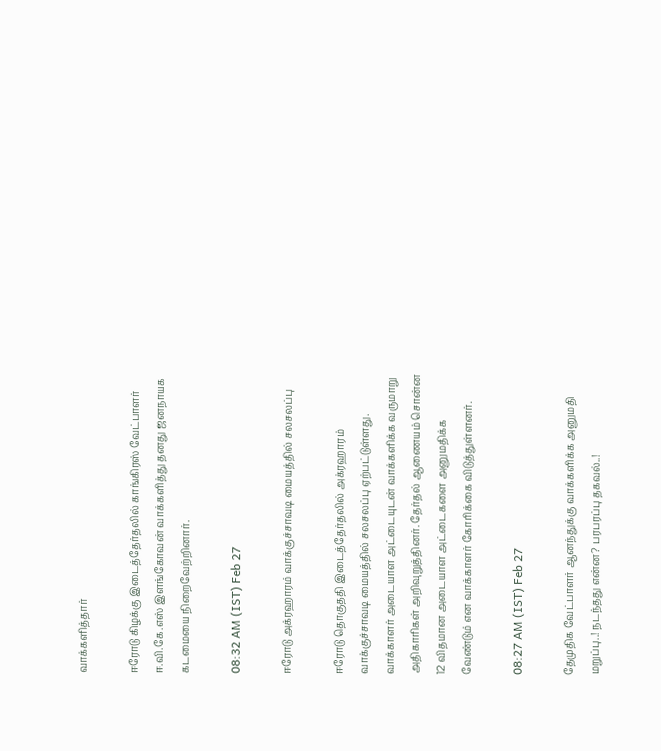வாக்களித்தார்

ஈரோடு கிழக்கு இடைத்தேர்தலில் காங்கிரஸ் வேட்பாளர் ஈ.வி.கே.எஸ் இளங்கோவன் வாக்களித்து தனது ஜனநாயக கடமையை நிறைவேற்றினார்.

08:32 AM (IST) Feb 27

ஈரோடு அக்ரஹாரம் வாக்குச்சாவடி மையத்தில் சலசலப்பு

ஈரோடு தொகுததி இடைத்தேர்தலில் அக்ரஹாரம் வாக்குச்சாவடி மையத்தில் சலசலப்பு ஏற்பட்டுள்ளது. வாக்காளர் அடையாள அட்டையுடன் வாக்களிக்க வருமாறு அதிகாரிகள் அறிவுறுத்தினர். தேர்தல் ஆணையம் சொன்ன 12 விதமான அடையாள அட்டைகளை அனுமதிக்க வேண்டும் என வாக்காளர் கோரிக்கை விடுத்துள்ளனர்.

08:27 AM (IST) Feb 27

தேமுதிக வேட்பாளர் ஆனந்துக்கு வாக்களிக்க அனுமதி மறுப்பு..! நடந்தது என்ன? பரபரப்பு தகவல்..!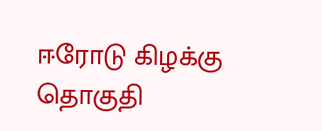ஈரோடு கிழக்கு  தொகுதி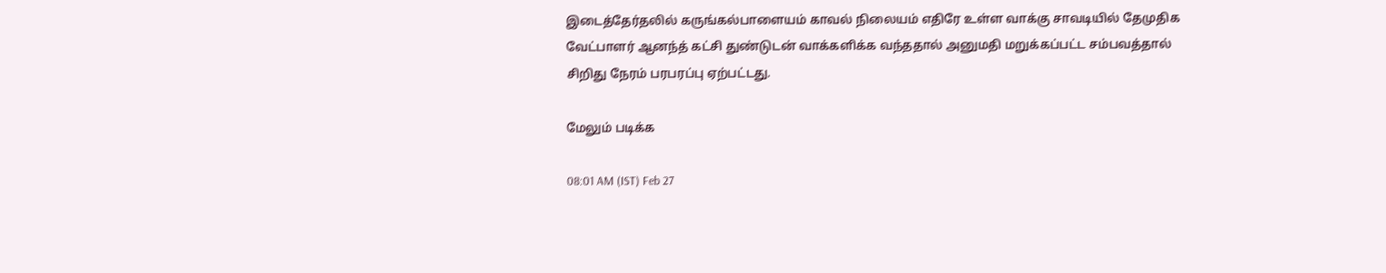இடைத்தேர்தலில் கருங்கல்பாளையம் காவல் நிலையம் எதிரே உள்ள வாக்கு சாவடியில் தேமுதிக வேட்பாளர் ஆனந்த் கட்சி துண்டுடன் வாக்களிக்க வந்ததால் அனுமதி மறுக்கப்பட்ட சம்பவத்தால் சிறிது நேரம் பரபரப்பு ஏற்பட்டது.

மேலும் படிக்க

08:01 AM (IST) Feb 27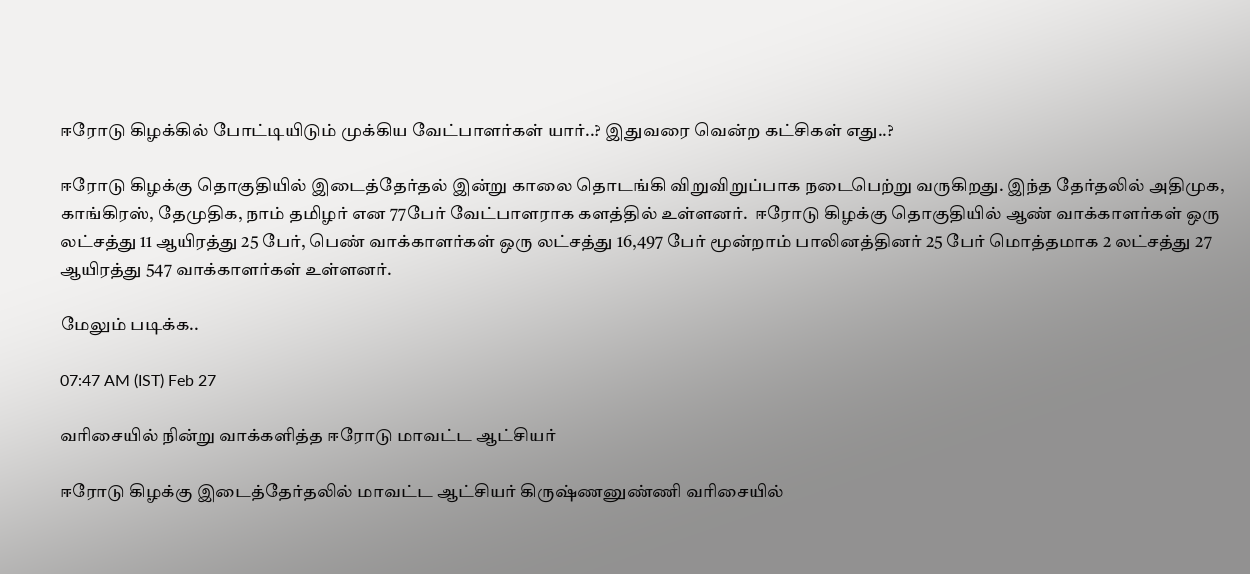ஈரோடு கிழக்கில் போட்டியிடும் முக்கிய வேட்பாளர்கள் யார்..? இதுவரை வென்ற கட்சிகள் எது..?

ஈரோடு கிழக்கு தொகுதியில் இடைத்தேர்தல் இன்று காலை தொடங்கி விறுவிறுப்பாக நடைபெற்று வருகிறது. இந்த தேர்தலில் அதிமுக, காங்கிரஸ், தேமுதிக, நாம் தமிழர் என 77பேர் வேட்பாளராக களத்தில் உள்ளனர்.  ஈரோடு கிழக்கு தொகுதியில் ஆண் வாக்காளர்கள் ஒரு லட்சத்து 11 ஆயிரத்து 25 பேர், பெண் வாக்காளர்கள் ஒரு லட்சத்து 16,497 பேர் மூன்றாம் பாலினத்தினர் 25 பேர் மொத்தமாக 2 லட்சத்து 27 ஆயிரத்து 547 வாக்காளர்கள் உள்ளனர்.

மேலும் படிக்க..

07:47 AM (IST) Feb 27

வரிசையில் நின்று வாக்களித்த ஈரோடு மாவட்ட ஆட்சியர்

ஈரோடு கிழக்கு இடைத்தேர்தலில் மாவட்ட ஆட்சியர் கிருஷ்ணனுண்ணி வரிசையில்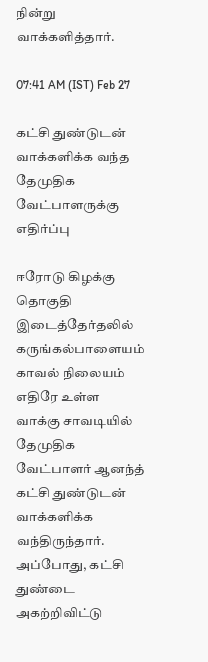நின்று வாக்களித்தார்.

07:41 AM (IST) Feb 27

கட்சி துண்டுடன் வாக்களிக்க வந்த தேமுதிக வேட்பாளருக்கு எதிர்ப்பு

ஈரோடு கிழக்கு  தொகுதி இடைத்தேர்தலில் கருங்கல்பாளையம் காவல் நிலையம் எதிரே உள்ள வாக்கு சாவடியில் தேமுதிக வேட்பாளர் ஆனந்த் கட்சி துண்டுடன் வாக்களிக்க வந்திருந்தார். அப்போது, கட்சி துண்டை அகற்றிவிட்டு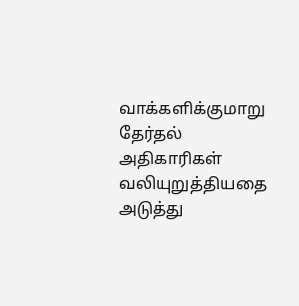வாக்களிக்குமாறு தேர்தல் அதிகாரிகள் வலியுறுத்தியதை அடுத்து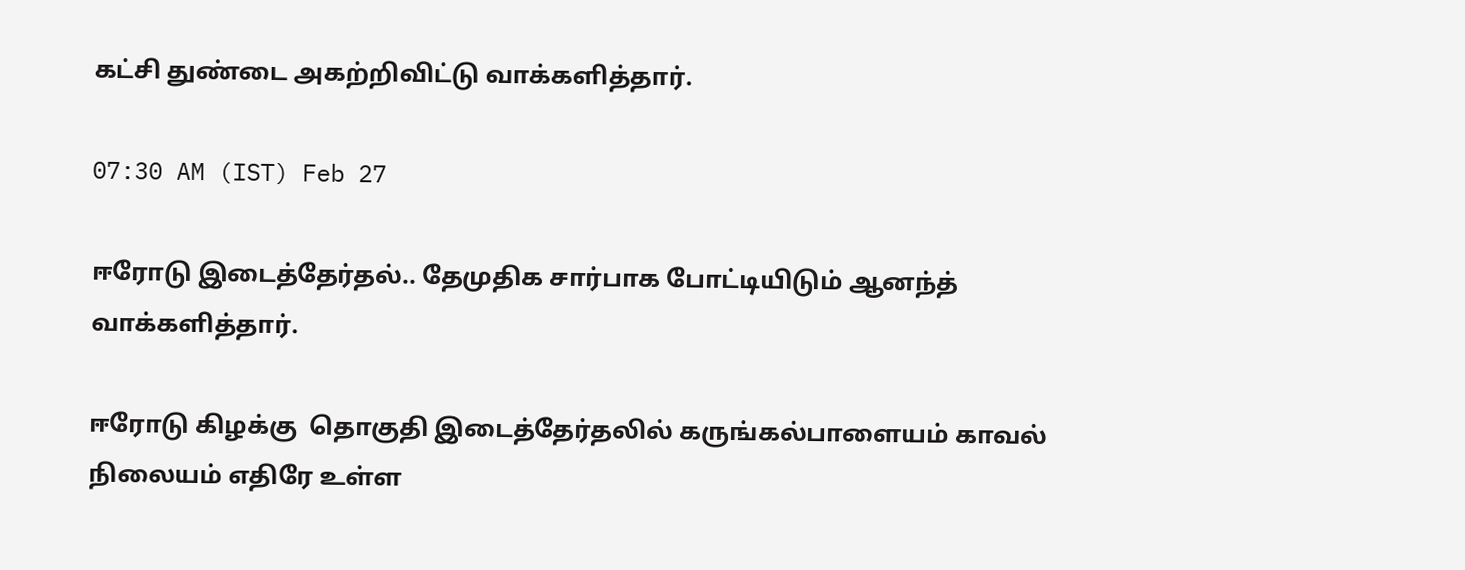கட்சி துண்டை அகற்றிவிட்டு வாக்களித்தார்.

07:30 AM (IST) Feb 27

ஈரோடு இடைத்தேர்தல்.. தேமுதிக சார்பாக போட்டியிடும் ஆனந்த் வாக்களித்தார்.

ஈரோடு கிழக்கு  தொகுதி இடைத்தேர்தலில் கருங்கல்பாளையம் காவல் நிலையம் எதிரே உள்ள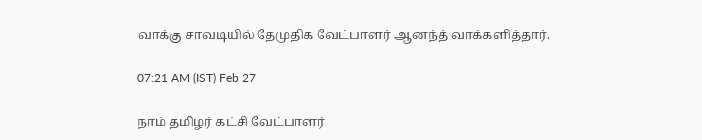வாக்கு சாவடியில் தேமுதிக வேட்பாளர் ஆனந்த் வாக்களித்தார்.

07:21 AM (IST) Feb 27

நாம் தமிழர் கட்சி வேட்பாளர்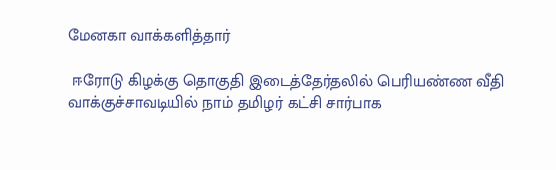மேனகா வாக்களித்தார்

 ஈரோடு கிழக்கு தொகுதி இடைத்தேர்தலில் பெரியண்ண வீதி வாக்குச்சாவடியில் நாம் தமிழர் கட்சி சார்பாக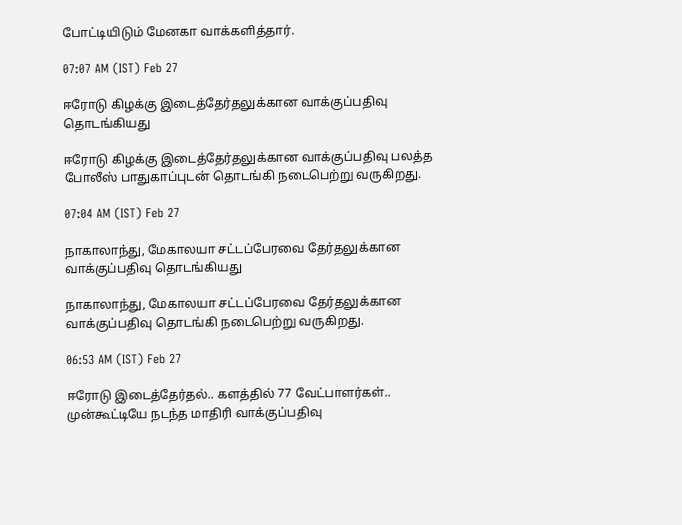போட்டியிடும் மேனகா வாக்களித்தார்.

07:07 AM (IST) Feb 27

ஈரோடு கிழக்கு இடைத்தேர்தலுக்கான வாக்குப்பதிவு தொடங்கியது

ஈரோடு கிழக்கு இடைத்தேர்தலுக்கான வாக்குப்பதிவு பலத்த போலீஸ் பாதுகாப்புடன் தொடங்கி நடைபெற்று வருகிறது.

07:04 AM (IST) Feb 27

நாகாலாந்து, மேகாலயா சட்டப்பேரவை தேர்தலுக்கான வாக்குப்பதிவு தொடங்கியது

நாகாலாந்து, மேகாலயா சட்டப்பேரவை தேர்தலுக்கான வாக்குப்பதிவு தொடங்கி நடைபெற்று வருகிறது.

06:53 AM (IST) Feb 27

ஈரோடு இடைத்தேர்தல்.. களத்தில் 77 வேட்பாளர்கள்.. முன்கூட்டியே நடந்த மாதிரி வாக்குப்பதிவு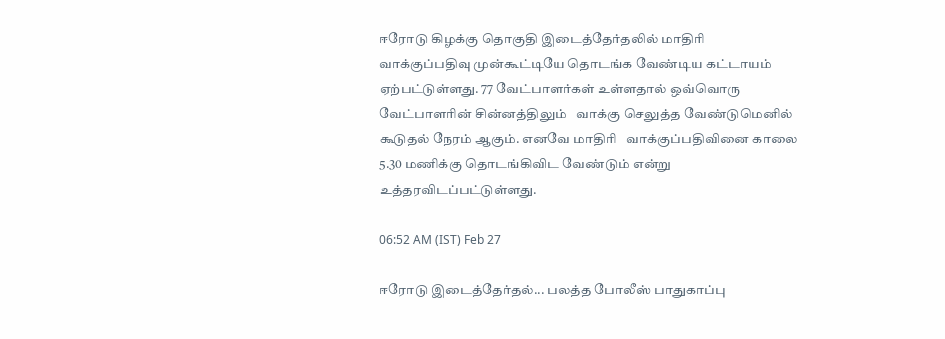ஈரோடு கிழக்கு தொகுதி இடைத்தேர்தலில் மாதிரி  வாக்குப்பதிவு முன்கூட்டியே தொடங்க வேண்டிய கட்டாயம் ஏற்பட்டுள்ளது. 77 வேட்பாளர்கள் உள்ளதால் ஒவ்வொரு வேட்பாளரின் சின்னத்திலும்   வாக்கு செலுத்த வேண்டுமெனில் கூடுதல் நேரம் ஆகும். எனவே மாதிரி   வாக்குப்பதிவினை காலை 5.30 மணிக்கு தொடங்கிவிட வேண்டும் என்று உத்தரவிடப்பட்டுள்ளது.

06:52 AM (IST) Feb 27

ஈரோடு இடைத்தேர்தல்... பலத்த போலீஸ் பாதுகாப்பு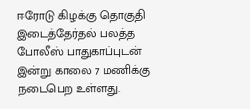ஈரோடு கிழக்கு தொகுதி இடைத்தேர்தல் பலத்த போலீஸ் பாதுகாப்புடன் இன்று காலை 7 மணிக்கு நடைபெற உள்ளது.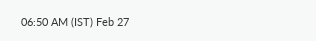06:50 AM (IST) Feb 27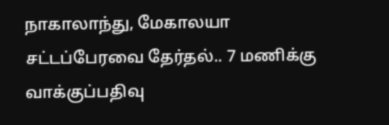நாகாலாந்து, மேகாலயா சட்டப்பேரவை தேர்தல்.. 7 மணிக்கு வாக்குப்பதிவு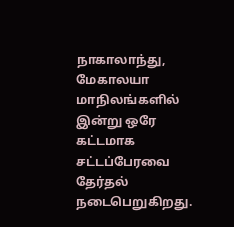நாகாலாந்து, மேகாலயா மாநிலங்களில் இன்று ஒரே கட்டமாக சட்டப்பேரவை தேர்தல் நடைபெறுகிறது.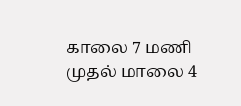காலை 7 மணி முதல் மாலை 4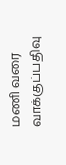மணி வரை வாக்குப்பதிவு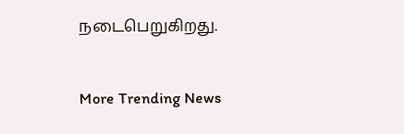நடைபெறுகிறது.


More Trending News